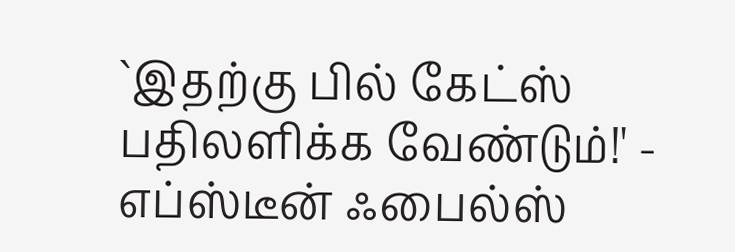`இதற்கு பில் கேட்ஸ் பதிலளிக்க வேண்டும்!' - எப்ஸ்டீன் ஃபைல்ஸ்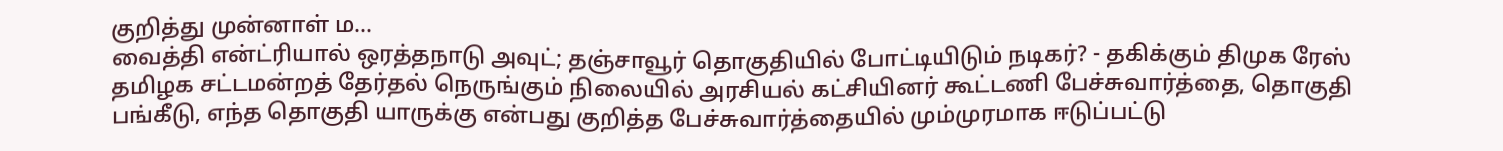குறித்து முன்னாள் ம...
வைத்தி என்ட்ரியால் ஒரத்தநாடு அவுட்; தஞ்சாவூர் தொகுதியில் போட்டியிடும் நடிகர்? - தகிக்கும் திமுக ரேஸ்
தமிழக சட்டமன்றத் தேர்தல் நெருங்கும் நிலையில் அரசியல் கட்சியினர் கூட்டணி பேச்சுவார்த்தை, தொகுதி பங்கீடு, எந்த தொகுதி யாருக்கு என்பது குறித்த பேச்சுவார்த்தையில் மும்முரமாக ஈடுப்பட்டு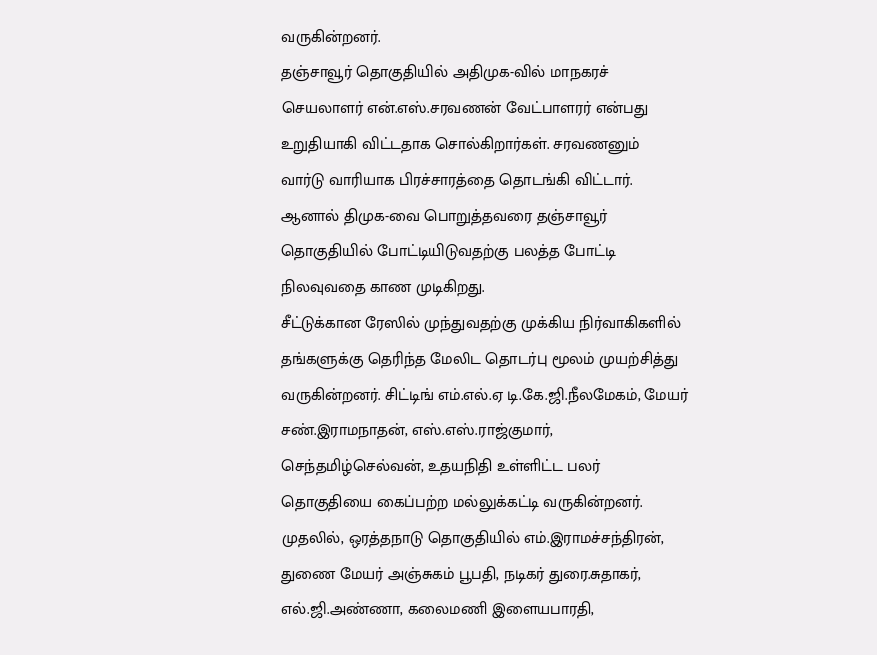வருகின்றனர்.
தஞ்சாவூர் தொகுதியில் அதிமுக-வில் மாநகரச் செயலாளர் என்.எஸ்.சரவணன் வேட்பாளரர் என்பது உறுதியாகி விட்டதாக சொல்கிறார்கள். சரவணனும் வார்டு வாரியாக பிரச்சாரத்தை தொடங்கி விட்டார். ஆனால் திமுக-வை பொறுத்தவரை தஞ்சாவூர் தொகுதியில் போட்டியிடுவதற்கு பலத்த போட்டி நிலவுவதை காண முடிகிறது.
சீட்டுக்கான ரேஸில் முந்துவதற்கு முக்கிய நிர்வாகிகளில் தங்களுக்கு தெரிந்த மேலிட தொடர்பு மூலம் முயற்சித்து வருகின்றனர். சிட்டிங் எம்.எல்.ஏ டி.கே.ஜி.நீலமேகம், மேயர் சண்.இராமநாதன், எஸ்.எஸ்.ராஜ்குமார், செந்தமிழ்செல்வன், உதயநிதி உள்ளிட்ட பலர் தொகுதியை கைப்பற்ற மல்லுக்கட்டி வருகின்றனர்.
முதலில், ஒரத்தநாடு தொகுதியில் எம்.இராமச்சந்திரன், துணை மேயர் அஞ்சுகம் பூபதி, நடிகர் துரை.சுதாகர், எல்.ஜி.அண்ணா, கலைமணி இளையபாரதி,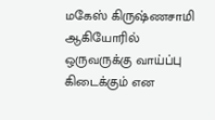மகேஸ் கிருஷ்ணசாமி ஆகியோரில் ஒருவருக்கு வாய்ப்பு கிடைக்கும் என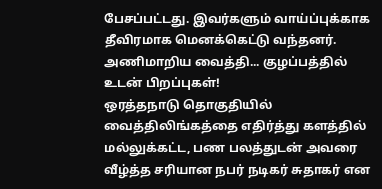பேசப்பட்டது. இவர்களும் வாய்ப்புக்காக தீவிரமாக மெனக்கெட்டு வந்தனர்.
அணிமாறிய வைத்தி... குழப்பத்தில் உடன் பிறப்புகள்!
ஒரத்தநாடு தொகுதியில் வைத்திலிங்கத்தை எதிர்த்து களத்தில் மல்லுக்கட்ட, பண பலத்துடன் அவரை வீழ்த்த சரியான நபர் நடிகர் சுதாகர் என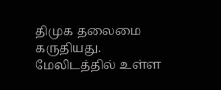திமுக தலைமை கருதியது. மேலிடத்தில் உள்ள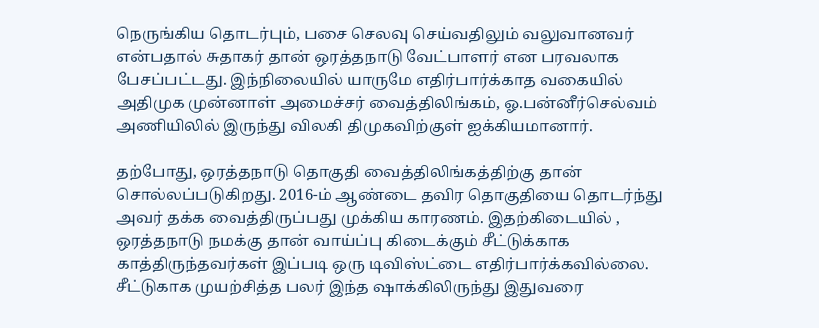நெருங்கிய தொடர்பும், பசை செலவு செய்வதிலும் வலுவானவர் என்பதால் சுதாகர் தான் ஒரத்தநாடு வேட்பாளர் என பரவலாக பேசப்பட்டது. இந்நிலையில் யாருமே எதிர்பார்க்காத வகையில் அதிமுக முன்னாள் அமைச்சர் வைத்திலிங்கம், ஓ.பன்னீர்செல்வம் அணியிலில் இருந்து விலகி திமுகவிற்குள் ஐக்கியமானார்.

தற்போது, ஒரத்தநாடு தொகுதி வைத்திலிங்கத்திற்கு தான் சொல்லப்படுகிறது. 2016-ம் ஆண்டை தவிர தொகுதியை தொடர்ந்து அவர் தக்க வைத்திருப்பது முக்கிய காரணம். இதற்கிடையில் , ஒரத்தநாடு நமக்கு தான் வாய்ப்பு கிடைக்கும் சீட்டுக்காக காத்திருந்தவர்கள் இப்படி ஒரு டிவிஸ்ட்டை எதிர்பார்க்கவில்லை.
சீட்டுகாக முயற்சித்த பலர் இந்த ஷாக்கிலிருந்து இதுவரை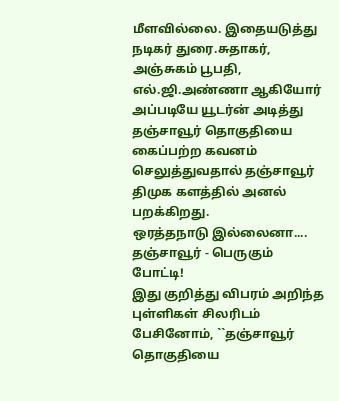மீளவில்லை. இதையடுத்து நடிகர் துரை.சுதாகர், அஞ்சுகம் பூபதி, எல்.ஜி.அண்ணா ஆகியோர் அப்படியே யூடர்ன் அடித்து தஞ்சாவூர் தொகுதியை கைப்பற்ற கவனம் செலுத்துவதால் தஞ்சாவூர் திமுக களத்தில் அனல் பறக்கிறது.
ஒரத்தநாடு இல்லைனா.... தஞ்சாவூர் - பெருகும் போட்டி!
இது குறித்து விபரம் அறிந்த புள்ளிகள் சிலரிடம் பேசினோம், ``தஞ்சாவூர் தொகுதியை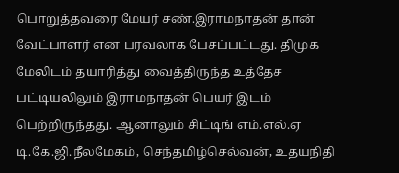பொறுத்தவரை மேயர் சண்.இராமநாதன் தான் வேட்பாளர் என பரவலாக பேசப்பட்டது. திமுக மேலிடம் தயாரித்து வைத்திருந்த உத்தேச பட்டியலிலும் இராமநாதன் பெயர் இடம் பெற்றிருந்தது. ஆனாலும் சிட்டிங் எம்.எல்.ஏ டி.கே.ஜி.நீலமேகம், செந்தமிழ்செல்வன், உதயநிதி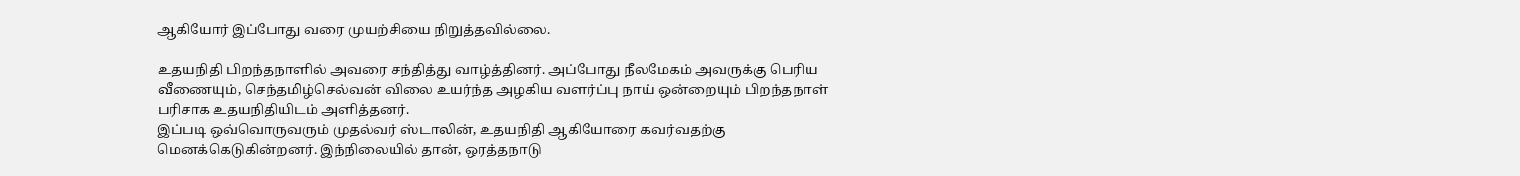ஆகியோர் இப்போது வரை முயற்சியை நிறுத்தவில்லை.

உதயநிதி பிறந்தநாளில் அவரை சந்தித்து வாழ்த்தினர். அப்போது நீலமேகம் அவருக்கு பெரிய வீணையும், செந்தமிழ்செல்வன் விலை உயர்ந்த அழகிய வளர்ப்பு நாய் ஒன்றையும் பிறந்தநாள் பரிசாக உதயநிதியிடம் அளித்தனர்.
இப்படி ஒவ்வொருவரும் முதல்வர் ஸ்டாலின், உதயநிதி ஆகியோரை கவர்வதற்கு மெனக்கெடுகின்றனர். இந்நிலையில் தான், ஒரத்தநாடு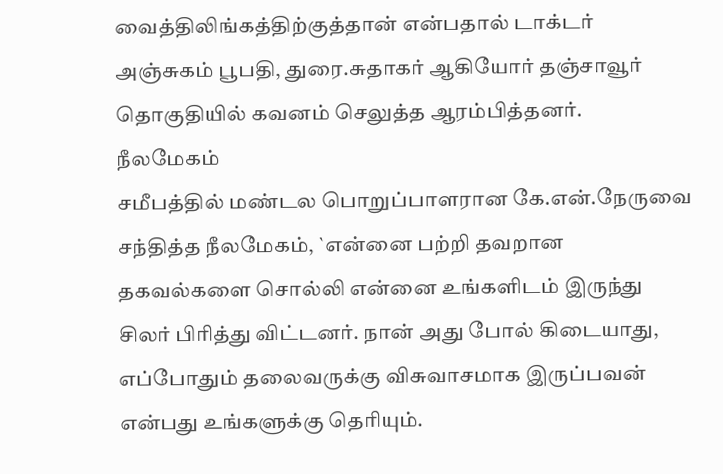வைத்திலிங்கத்திற்குத்தான் என்பதால் டாக்டர் அஞ்சுகம் பூபதி, துரை.சுதாகர் ஆகியோர் தஞ்சாவூர் தொகுதியில் கவனம் செலுத்த ஆரம்பித்தனர்.
நீலமேகம்
சமீபத்தில் மண்டல பொறுப்பாளரான கே.என்.நேருவை சந்தித்த நீலமேகம், `என்னை பற்றி தவறான தகவல்களை சொல்லி என்னை உங்களிடம் இருந்து சிலர் பிரித்து விட்டனர். நான் அது போல் கிடையாது, எப்போதும் தலைவருக்கு விசுவாசமாக இருப்பவன் என்பது உங்களுக்கு தெரியும்.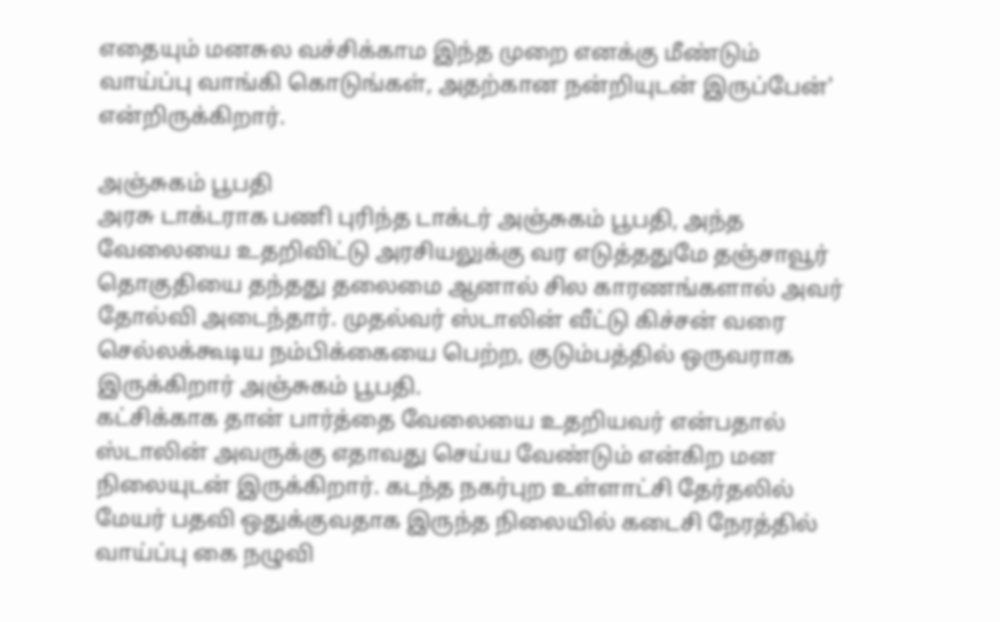எதையும் மனசுல வச்சிக்காம இந்த முறை எனக்கு மீண்டும் வாய்ப்பு வாங்கி கொடுங்கள், அதற்கான நன்றியுடன் இருப்பேன்' என்றிருக்கிறார்.

அஞ்சுகம் பூபதி
அரசு டாக்டராக பணி புரிந்த டாக்டர் அஞ்சுகம் பூபதி, அந்த வேலையை உதறிவிட்டு அரசியலுக்கு வர எடுத்ததுமே தஞ்சாவூர் தொகுதியை தந்தது தலைமை ஆனால் சில காரணங்களால் அவர் தோல்வி அடைந்தார். முதல்வர் ஸ்டாலின் வீட்டு கிச்சன் வரை செல்லக்கூடிய நம்பிக்கையை பெற்ற, குடும்பத்தில் ஒருவராக இருக்கிறார் அஞ்சுகம் பூபதி.
கட்சிக்காக தான் பார்த்தை வேலையை உதறியவர் என்பதால் ஸ்டாலின் அவருக்கு எதாவது செய்ய வேண்டும் என்கிற மன நிலையுடன் இருக்கிறார். கடந்த நகர்புற உள்ளாட்சி தேர்தலில் மேயர் பதவி ஒதுக்குவதாக இருந்த நிலையில் கடைசி நேரத்தில் வாய்ப்பு கை நழுவி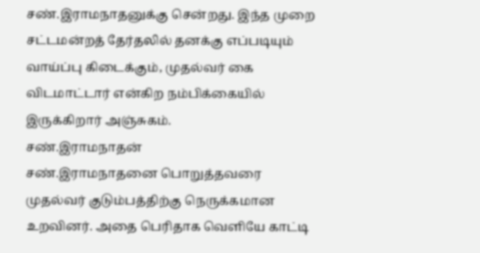சண்.இராமநாதனுக்கு சென்றது. இந்த முறை சட்டமன்றத் தேர்தலில் தனக்கு எப்படியும் வாய்ப்பு கிடைக்கும், முதல்வர் கை விடமாட்டார் என்கிற நம்பிக்கையில் இருக்கிறார் அஞ்சுகம்.
சண்.இராமநாதன்
சண்.இராமநாதனை பொறுத்தவரை முதல்வர் குடும்பத்திற்கு நெருக்கமான உறவினர். அதை பெரிதாக வெளியே காட்டி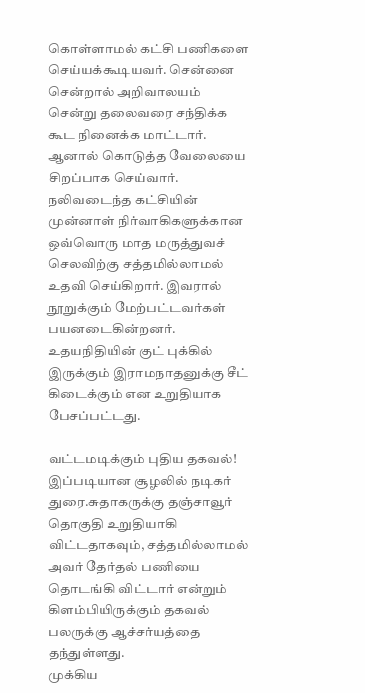கொள்ளாமல் கட்சி பணிகளை செய்யக்கூடியவர். சென்னை சென்றால் அறிவாலயம் சென்று தலைவரை சந்திக்க கூட நினைக்க மாட்டார். ஆனால் கொடுத்த வேலையை சிறப்பாக செய்வார். நலிவடைந்த கட்சியின் முன்னாள் நிர்வாகிகளுக்கான ஒவ்வொரு மாத மருத்துவச் செலவிற்கு சத்தமில்லாமல் உதவி செய்கிறார். இவரால் நூறுக்கும் மேற்பட்டவர்கள் பயனடைகின்றனர். உதயநிதியின் குட் புக்கில் இருக்கும் இராமநாதனுக்கு சீட் கிடைக்கும் என உறுதியாக பேசப்பட்டது.

வட்டமடிக்கும் புதிய தகவல்!
இப்படியான சூழலில் நடிகர் துரை.சுதாகருக்கு தஞ்சாவூர் தொகுதி உறுதியாகி விட்டதாகவும், சத்தமில்லாமல் அவர் தேர்தல் பணியை தொடங்கி விட்டார் என்றும் கிளம்பியிருக்கும் தகவல் பலருக்கு ஆச்சர்யத்தை தந்துள்ளது.
முக்கிய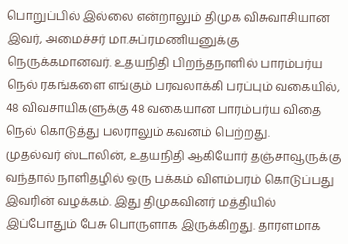பொறுப்பில் இல்லை என்றாலும் திமுக விசுவாசியான இவர், அமைச்சர் மா.சுப்ரமணியனுக்கு நெருக்கமானவர். உதயநிதி பிறந்தநாளில் பாரம்பர்ய நெல் ரகங்களை எங்கும் பரவலாக்கி பரப்பும் வகையில், 48 விவசாயிகளுக்கு 48 வகையான பாரம்பர்ய விதை நெல் கொடுத்து பலராலும் கவனம் பெற்றது.
முதல்வர் ஸ்டாலின், உதயநிதி ஆகியோர் தஞ்சாவூருக்கு வந்தால் நாளிதழில் ஒரு பக்கம் விளம்பரம் கொடுப்பது இவரின் வழக்கம். இது திமுகவினர் மத்தியில் இப்போதும் பேசு பொருளாக இருக்கிறது. தாரளமாக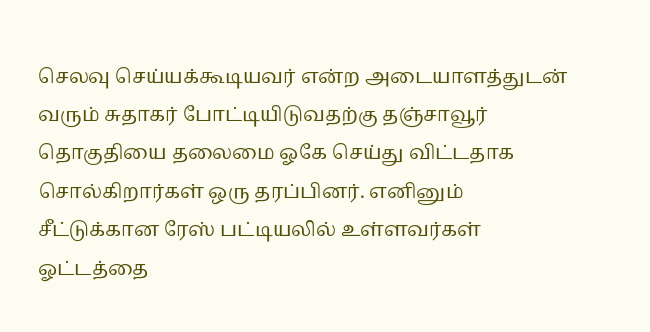செலவு செய்யக்கூடியவர் என்ற அடையாளத்துடன் வரும் சுதாகர் போட்டியிடுவதற்கு தஞ்சாவூர் தொகுதியை தலைமை ஓகே செய்து விட்டதாக சொல்கிறார்கள் ஒரு தரப்பினர். எனினும் சீட்டுக்கான ரேஸ் பட்டியலில் உள்ளவர்கள் ஓட்டத்தை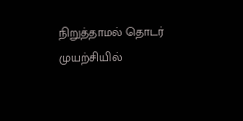நிறுத்தாமல் தொடர் முயற்சியில்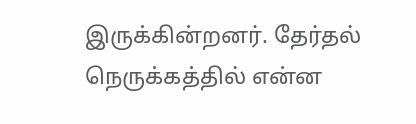இருக்கின்றனர். தேர்தல் நெருக்கத்தில் என்ன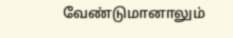வேண்டுமானாலும்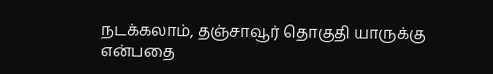நடக்கலாம், தஞ்சாவூர் தொகுதி யாருக்கு என்பதை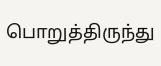பொறுத்திருந்து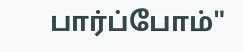பார்ப்போம்"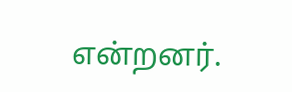என்றனர்.